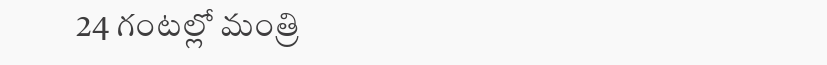24 గంటల్లో మంత్రి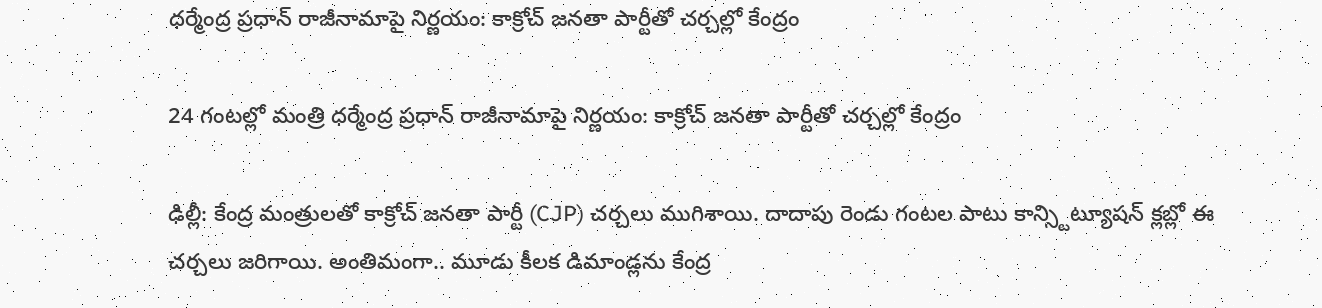ధర్మేంద్ర ప్రధాన్ రాజీనామాపై నిర్ణయం: కాక్రోచ్ జనతా పార్టీతో చర్చల్లో కేంద్రం

24 గంటల్లో మంత్రి ధర్మేంద్ర ప్రధాన్ రాజీనామాపై నిర్ణయం: కాక్రోచ్ జనతా పార్టీతో చర్చల్లో కేంద్రం

ఢిల్లీ: కేంద్ర మంత్రులతో కాక్రోచ్ జనతా పార్టీ (CJP) చర్చలు ముగిశాయి. దాదాపు రెండు గంటల పాటు కాన్స్టిట్యూషన్ క్లబ్లో ఈ చర్చలు జరిగాయి. అంతిమంగా.. మూడు కీలక డిమాండ్లను కేంద్ర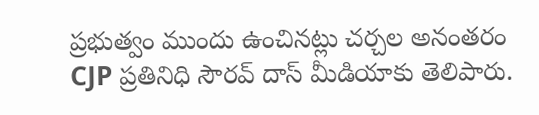ప్రభుత్వం ముందు ఉంచినట్లు చర్చల అనంతరం CJP ప్రతినిధి సౌరవ్ దాస్ మీడియాకు తెలిపారు.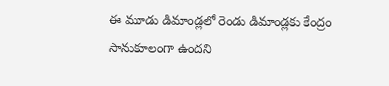ఈ మూడు డిమాండ్లలో రెండు డిమాండ్లకు కేంద్రం సానుకూలంగా ఉందని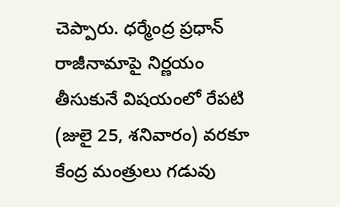చెప్పారు. ధర్మేంద్ర ప్రధాన్ రాజీనామాపై నిర్ణయం తీసుకునే విషయంలో రేపటి (జులై 25, శనివారం) వరకూ కేంద్ర మంత్రులు గడువు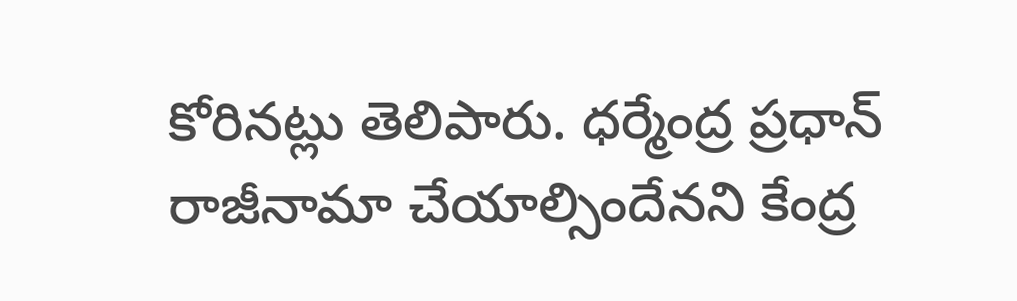కోరినట్లు తెలిపారు. ధర్మేంద్ర ప్రధాన్ రాజీనామా చేయాల్సిందేనని కేంద్ర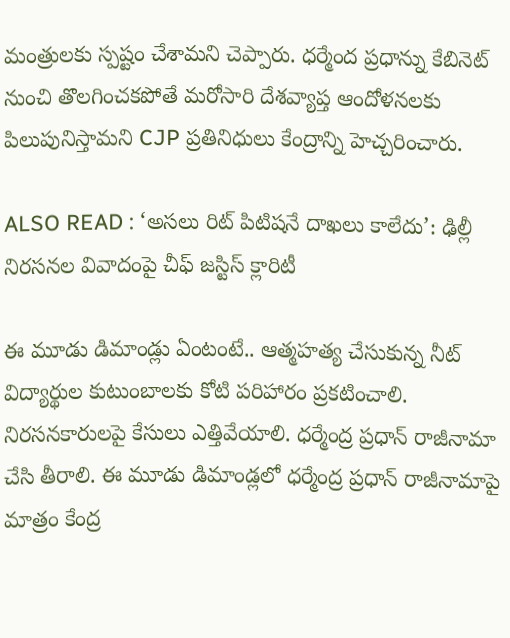మంత్రులకు స్పష్టం చేశామని చెప్పారు. ధర్మేంద ప్రధాన్ను కేబినెట్ నుంచి తొలగించకపోతే మరోసారి దేశవ్యాప్త ఆందోళనలకు పిలుపునిస్తామని CJP ప్రతినిధులు కేంద్రాన్ని హెచ్చరించారు.

ALSO READ : ‘అసలు రిట్ పిటిషనే దాఖలు కాలేదు’: ఢిల్లీ నిరసనల వివాదంపై చీఫ్ జస్టిస్ క్లారిటీ

ఈ మూడు డిమాండ్లు ఏంటంటే.. ఆత్మహత్య చేసుకున్న నీట్ విద్యార్థుల కుటుంబాలకు కోటి పరిహారం ప్రకటించాలి. నిరసనకారులపై కేసులు ఎత్తివేయాలి. ధర్మేంద్ర ప్రధాన్ రాజీనామా చేసి తీరాలి. ఈ మూడు డిమాండ్లలో ధర్మేంద్ర ప్రధాన్ రాజీనామాపై మాత్రం కేంద్ర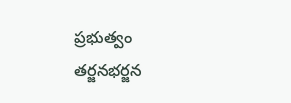ప్రభుత్వం తర్జనభర్జన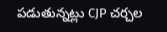పడుతున్నట్లు CJP చర్చల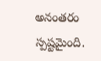అనంతరం స్పష్టమైంది.